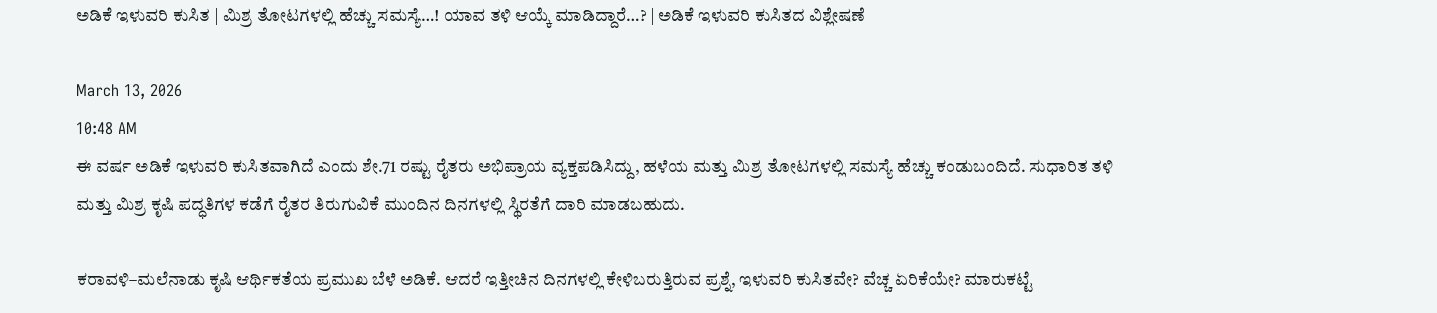ಅಡಿಕೆ ಇಳುವರಿ ಕುಸಿತ | ಮಿಶ್ರ ತೋಟಗಳಲ್ಲಿ ಹೆಚ್ಚು ಸಮಸ್ಯೆ…! ಯಾವ ತಳಿ ಆಯ್ಕೆ ಮಾಡಿದ್ದಾರೆ…? | ಅಡಿಕೆ ಇಳುವರಿ ಕುಸಿತದ ವಿಶ್ಲೇಷಣೆ

March 13, 2026
10:48 AM
ಈ ವರ್ಷ ಅಡಿಕೆ ಇಳುವರಿ ಕುಸಿತವಾಗಿದೆ ಎಂದು ಶೇ.71 ರಷ್ಟು ರೈತರು ಅಭಿಪ್ರಾಯ ವ್ಯಕ್ತಪಡಿಸಿದ್ದು, ಹಳೆಯ ಮತ್ತು ಮಿಶ್ರ ತೋಟಗಳಲ್ಲಿ ಸಮಸ್ಯೆ ಹೆಚ್ಚು ಕಂಡುಬಂದಿದೆ. ಸುಧಾರಿತ ತಳಿ ಮತ್ತು ಮಿಶ್ರ ಕೃಷಿ ಪದ್ಧತಿಗಳ ಕಡೆಗೆ ರೈತರ ತಿರುಗುವಿಕೆ ಮುಂದಿನ ದಿನಗಳಲ್ಲಿ ಸ್ಥಿರತೆಗೆ ದಾರಿ ಮಾಡಬಹುದು.

ಕರಾವಳಿ–ಮಲೆನಾಡು ಕೃಷಿ ಆರ್ಥಿಕತೆಯ ಪ್ರಮುಖ ಬೆಳೆ ಅಡಿಕೆ. ಆದರೆ ಇತ್ತೀಚಿನ ದಿನಗಳಲ್ಲಿ ಕೇಳಿಬರುತ್ತಿರುವ ಪ್ರಶ್ನೆ, ಇಳುವರಿ ಕುಸಿತವೇ? ವೆಚ್ಚ ಏರಿಕೆಯೇ? ಮಾರುಕಟ್ಟೆ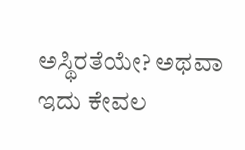ಅಸ್ಥಿರತೆಯೇ? ಅಥವಾ ಇದು ಕೇವಲ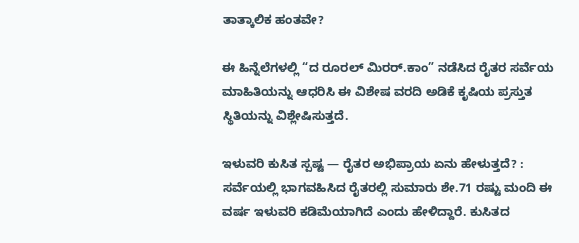ತಾತ್ಕಾಲಿಕ ಹಂತವೇ?

ಈ ಹಿನ್ನೆಲೆಗಳಲ್ಲಿ “ದ ರೂರಲ್ ಮಿರರ್.ಕಾಂ” ನಡೆಸಿದ ರೈತರ ಸರ್ವೆಯ ಮಾಹಿತಿಯನ್ನು ಆಧರಿಸಿ ಈ ವಿಶೇಷ ವರದಿ ಅಡಿಕೆ ಕೃಷಿಯ ಪ್ರಸ್ತುತ ಸ್ಥಿತಿಯನ್ನು ವಿಶ್ಲೇಷಿಸುತ್ತದೆ.

ಇಳುವರಿ ಕುಸಿತ ಸ್ಪಷ್ಟ — ರೈತರ ಅಭಿಪ್ರಾಯ ಏನು ಹೇಳುತ್ತದೆ? : ಸರ್ವೆಯಲ್ಲಿ ಭಾಗವಹಿಸಿದ ರೈತರಲ್ಲಿ ಸುಮಾರು ಶೇ.71 ರಷ್ಟು ಮಂದಿ ಈ ವರ್ಷ ಇಳುವರಿ ಕಡಿಮೆಯಾಗಿದೆ ಎಂದು ಹೇಳಿದ್ದಾರೆ. ಕುಸಿತದ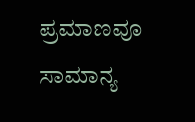ಪ್ರಮಾಣವೂ ಸಾಮಾನ್ಯ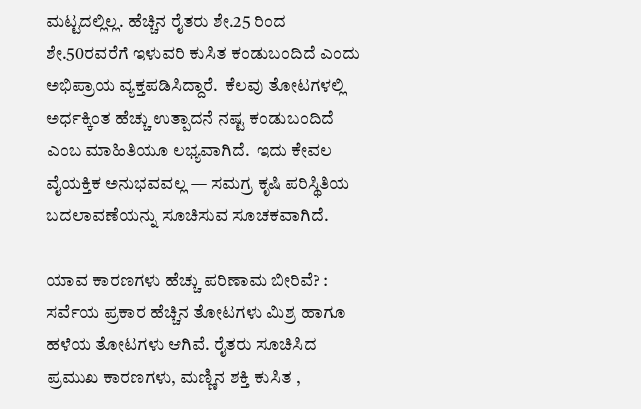ಮಟ್ಟದಲ್ಲಿಲ್ಲ. ಹೆಚ್ಚಿನ ರೈತರು ಶೇ.25 ರಿಂದ ಶೇ.50ರವರೆಗೆ ಇಳುವರಿ ಕುಸಿತ ಕಂಡುಬಂದಿದೆ ಎಂದು ಅಭಿಪ್ರಾಯ ವ್ಯಕ್ತಪಡಿಸಿದ್ದಾರೆ.  ಕೆಲವು ತೋಟಗಳಲ್ಲಿ ಅರ್ಧಕ್ಕಿಂತ ಹೆಚ್ಚು ಉತ್ಪಾದನೆ ನಷ್ಟ ಕಂಡುಬಂದಿದೆ ಎಂಬ ಮಾಹಿತಿಯೂ ಲಭ್ಯವಾಗಿದೆ.  ಇದು ಕೇವಲ ವೈಯಕ್ತಿಕ ಅನುಭವವಲ್ಲ — ಸಮಗ್ರ ಕೃಷಿ ಪರಿಸ್ಥಿತಿಯ ಬದಲಾವಣೆಯನ್ನು ಸೂಚಿಸುವ ಸೂಚಕವಾಗಿದೆ.

ಯಾವ ಕಾರಣಗಳು ಹೆಚ್ಚು ಪರಿಣಾಮ ಬೀರಿವೆ? :  ಸರ್ವೆಯ ಪ್ರಕಾರ ಹೆಚ್ಚಿನ ತೋಟಗಳು ಮಿಶ್ರ ಹಾಗೂ ಹಳೆಯ ತೋಟಗಳು ಆಗಿವೆ. ರೈತರು ಸೂಚಿಸಿದ ಪ್ರಮುಖ ಕಾರಣಗಳು, ಮಣ್ಣಿನ ಶಕ್ತಿ ಕುಸಿತ ,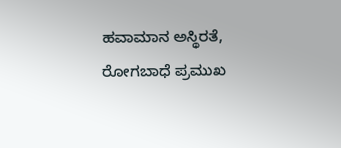ಹವಾಮಾನ ಅಸ್ಥಿರತೆ, ರೋಗಬಾಧೆ ಪ್ರಮುಖ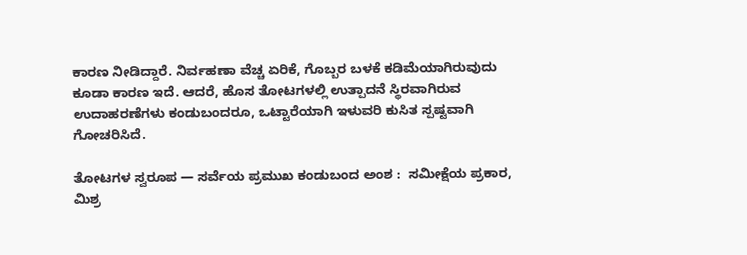ಕಾರಣ ನೀಡಿದ್ದಾರೆ. ನಿರ್ವಹಣಾ ವೆಚ್ಚ ಏರಿಕೆ, ಗೊಬ್ಬರ ಬಳಕೆ ಕಡಿಮೆಯಾಗಿರುವುದು ಕೂಡಾ ಕಾರಣ ಇದೆ. ಆದರೆ, ಹೊಸ ತೋಟಗಳಲ್ಲಿ ಉತ್ಪಾದನೆ ಸ್ಥಿರವಾಗಿರುವ ಉದಾಹರಣೆಗಳು ಕಂಡುಬಂದರೂ, ಒಟ್ಟಾರೆಯಾಗಿ ಇಳುವರಿ ಕುಸಿತ ಸ್ಪಷ್ಟವಾಗಿ ಗೋಚರಿಸಿದೆ.

ತೋಟಗಳ ಸ್ವರೂಪ — ಸರ್ವೆಯ ಪ್ರಮುಖ ಕಂಡುಬಂದ ಅಂಶ :  ಸಮೀಕ್ಷೆಯ ಪ್ರಕಾರ, ಮಿಶ್ರ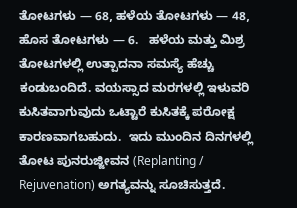ತೋಟಗಳು — 68, ಹಳೆಯ ತೋಟಗಳು — 48, ಹೊಸ ತೋಟಗಳು — 6.   ಹಳೆಯ ಮತ್ತು ಮಿಶ್ರ ತೋಟಗಳಲ್ಲಿ ಉತ್ಪಾದನಾ ಸಮಸ್ಯೆ ಹೆಚ್ಚು ಕಂಡುಬಂದಿದೆ. ವಯಸ್ಸಾದ ಮರಗಳಲ್ಲಿ ಇಳುವರಿ ಕುಸಿತವಾಗುವುದು ಒಟ್ಟಾರೆ ಕುಸಿತಕ್ಕೆ ಪರೋಕ್ಷ ಕಾರಣವಾಗಬಹುದು.  ಇದು ಮುಂದಿನ ದಿನಗಳಲ್ಲಿ ತೋಟ ಪುನರುಜ್ಜೀವನ (Replanting / Rejuvenation) ಅಗತ್ಯವನ್ನು ಸೂಚಿಸುತ್ತದೆ.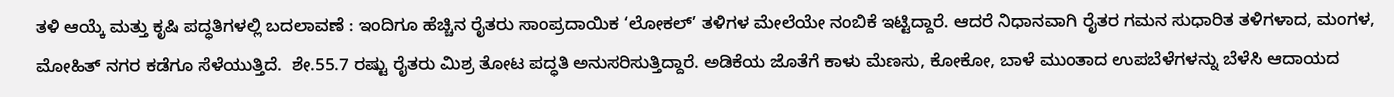ತಳಿ ಆಯ್ಕೆ ಮತ್ತು ಕೃಷಿ ಪದ್ಧತಿಗಳಲ್ಲಿ ಬದಲಾವಣೆ : ಇಂದಿಗೂ ಹೆಚ್ಚಿನ ರೈತರು ಸಾಂಪ್ರದಾಯಿಕ ‘ಲೋಕಲ್’ ತಳಿಗಳ ಮೇಲೆಯೇ ನಂಬಿಕೆ ಇಟ್ಟಿದ್ದಾರೆ. ಆದರೆ ನಿಧಾನವಾಗಿ ರೈತರ ಗಮನ ಸುಧಾರಿತ ತಳಿಗಳಾದ, ಮಂಗಳ, ಮೋಹಿತ್ ನಗರ ಕಡೆಗೂ ಸೆಳೆಯುತ್ತಿದೆ.  ಶೇ.55.7 ರಷ್ಟು ರೈತರು ಮಿಶ್ರ ತೋಟ ಪದ್ಧತಿ ಅನುಸರಿಸುತ್ತಿದ್ದಾರೆ. ಅಡಿಕೆಯ ಜೊತೆಗೆ ಕಾಳು ಮೆಣಸು, ಕೋಕೋ, ಬಾಳೆ ಮುಂತಾದ ಉಪಬೆಳೆಗಳನ್ನು ಬೆಳೆಸಿ ಆದಾಯದ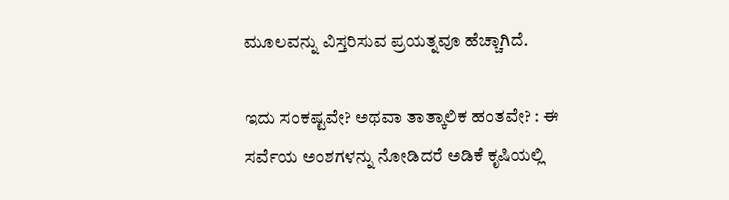ಮೂಲವನ್ನು ವಿಸ್ತರಿಸುವ ಪ್ರಯತ್ನವೂ ಹೆಚ್ಚಾಗಿದೆ.

ಇದು ಸಂಕಷ್ಟವೇ? ಅಥವಾ ತಾತ್ಕಾಲಿಕ ಹಂತವೇ? : ಈ ಸರ್ವೆಯ ಅಂಶಗಳನ್ನು ನೋಡಿದರೆ ಅಡಿಕೆ ಕೃಷಿಯಲ್ಲಿ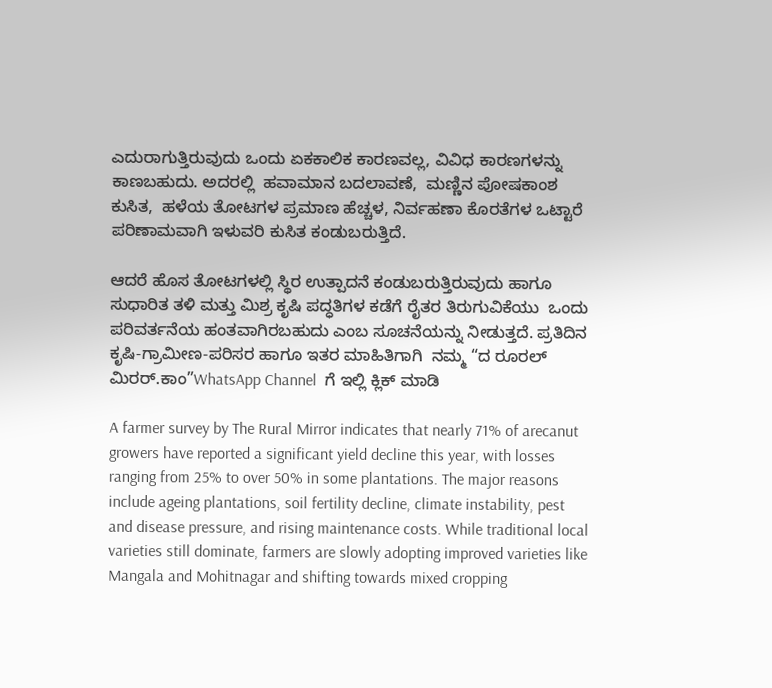ಎದುರಾಗುತ್ತಿರುವುದು ಒಂದು ಏಕಕಾಲಿಕ ಕಾರಣವಲ್ಲ, ವಿವಿಧ ಕಾರಣಗಳನ್ನು ಕಾಣಬಹುದು. ಅದರಲ್ಲಿ  ಹವಾಮಾನ ಬದಲಾವಣೆ,  ಮಣ್ಣಿನ ಪೋಷಕಾಂಶ ಕುಸಿತ,  ಹಳೆಯ ತೋಟಗಳ ಪ್ರಮಾಣ ಹೆಚ್ಚಳ, ನಿರ್ವಹಣಾ ಕೊರತೆಗಳ ಒಟ್ಟಾರೆ ಪರಿಣಾಮವಾಗಿ ಇಳುವರಿ ಕುಸಿತ ಕಂಡುಬರುತ್ತಿದೆ.

ಆದರೆ ಹೊಸ ತೋಟಗಳಲ್ಲಿ ಸ್ಥಿರ ಉತ್ಪಾದನೆ ಕಂಡುಬರುತ್ತಿರುವುದು ಹಾಗೂ ಸುಧಾರಿತ ತಳಿ ಮತ್ತು ಮಿಶ್ರ ಕೃಷಿ ಪದ್ಧತಿಗಳ ಕಡೆಗೆ ರೈತರ ತಿರುಗುವಿಕೆಯು  ಒಂದು ಪರಿವರ್ತನೆಯ ಹಂತವಾಗಿರಬಹುದು ಎಂಬ ಸೂಚನೆಯನ್ನು ನೀಡುತ್ತದೆ. ಪ್ರತಿದಿನ ಕೃಷಿ-ಗ್ರಾಮೀಣ-ಪರಿಸರ ಹಾಗೂ ಇತರ ಮಾಹಿತಿಗಾಗಿ  ನಮ್ಮ “ದ ರೂರಲ್‌ ಮಿರರ್.ಕಾಂ”WhatsApp Channel  ಗೆ ಇಲ್ಲಿ ಕ್ಲಿಕ್‌ ಮಾಡಿ

A farmer survey by The Rural Mirror indicates that nearly 71% of arecanut growers have reported a significant yield decline this year, with losses ranging from 25% to over 50% in some plantations. The major reasons include ageing plantations, soil fertility decline, climate instability, pest and disease pressure, and rising maintenance costs. While traditional local varieties still dominate, farmers are slowly adopting improved varieties like Mangala and Mohitnagar and shifting towards mixed cropping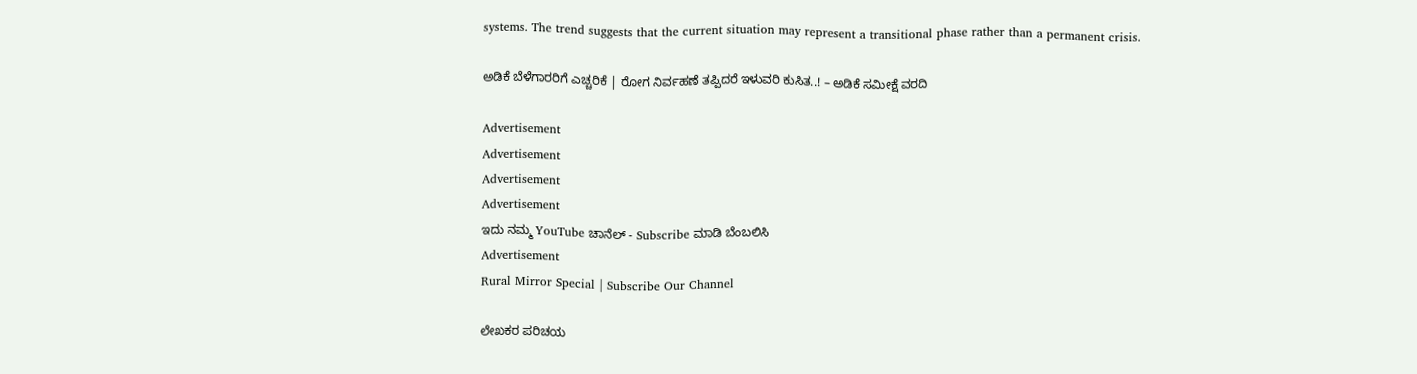systems. The trend suggests that the current situation may represent a transitional phase rather than a permanent crisis.

ಅಡಿಕೆ ಬೆಳೆಗಾರರಿಗೆ ಎಚ್ಚರಿಕೆ | ರೋಗ ನಿರ್ವಹಣೆ ತಪ್ಪಿದರೆ ಇಳುವರಿ ಕುಸಿತ..! – ಅಡಿಕೆ ಸಮೀಕ್ಷೆ ವರದಿ

Advertisement
Advertisement
Advertisement
Advertisement
ಇದು ನಮ್ಮ YouTube ಚಾನೆಲ್ - Subscribe ಮಾಡಿ ಬೆಂಬಲಿಸಿ
Advertisement
Rural Mirror Special | Subscribe Our Channel

ಲೇಖಕರ ಪರಿಚಯ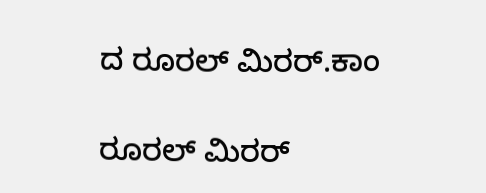ದ ರೂರಲ್ ಮಿರರ್.ಕಾಂ

ರೂರಲ್‌ ಮಿರರ್‌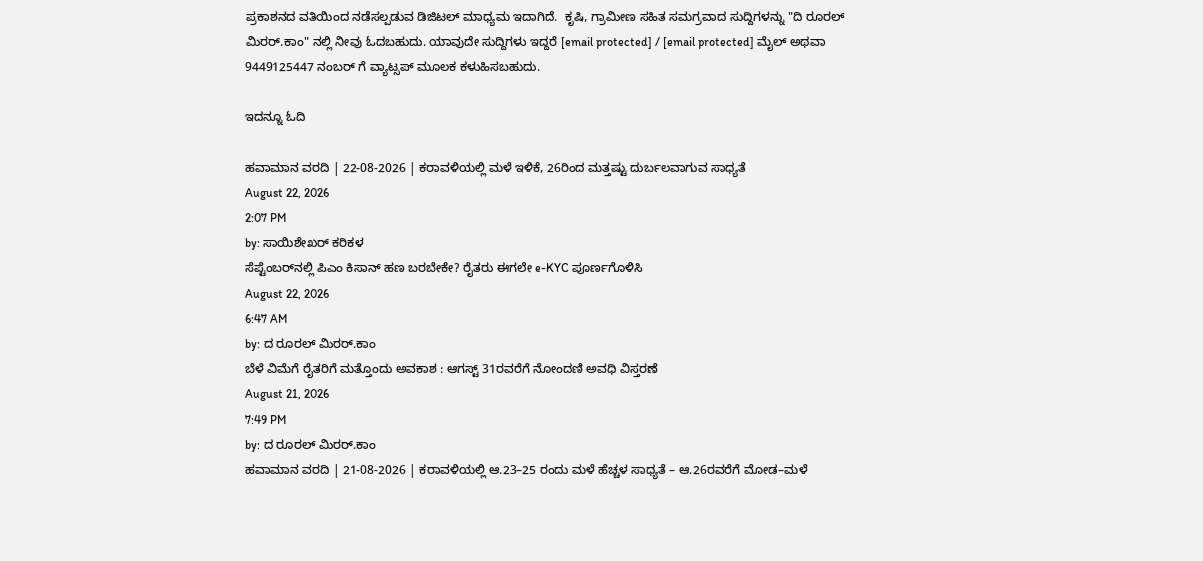ಪ್ರಕಾಶನದ ವತಿಯಿಂದ ನಡೆಸಲ್ಪಡುವ ಡಿಜಿಟಲ್‌ ಮಾಧ್ಯಮ ಇದಾಗಿದೆ.  ಕೃಷಿ, ಗ್ರಾಮೀಣ ಸಹಿತ ಸಮಗ್ರವಾದ ಸುದ್ದಿಗಳನ್ನು "ದಿ ರೂರಲ್‌ ಮಿರರ್‌.ಕಾಂ" ನಲ್ಲಿ ನೀವು ಓದಬಹುದು. ಯಾವುದೇ ಸುದ್ದಿಗಳು ಇದ್ದರೆ [email protected] / [email protected] ಮೈಲ್ ಅಥವಾ 9449125447 ನಂಬರ್ ಗೆ ವ್ಯಾಟ್ಸಪ್ ಮೂಲಕ ಕಳುಹಿಸಬಹುದು.

ಇದನ್ನೂ ಓದಿ

ಹವಾಮಾನ ವರದಿ | 22-08-2026 | ಕರಾವಳಿಯಲ್ಲಿ ಮಳೆ ಇಳಿಕೆ, 26ರಿಂದ ಮತ್ತಷ್ಟು ದುರ್ಬಲವಾಗುವ ಸಾಧ್ಯತೆ
August 22, 2026
2:07 PM
by: ಸಾಯಿಶೇಖರ್ ಕರಿಕಳ
ಸೆಪ್ಟೆಂಬರ್‌ನಲ್ಲಿ ಪಿಎಂ ಕಿಸಾನ್ ಹಣ ಬರಬೇಕೇ? ರೈತರು ಈಗಲೇ e-KYC ಪೂರ್ಣಗೊಳಿಸಿ
August 22, 2026
6:47 AM
by: ದ ರೂರಲ್ ಮಿರರ್.ಕಾಂ
ಬೆಳೆ ವಿಮೆಗೆ ರೈತರಿಗೆ ಮತ್ತೊಂದು ಅವಕಾಶ : ಆಗಸ್ಟ್ 31ರವರೆಗೆ ನೋಂದಣಿ ಅವಧಿ ವಿಸ್ತರಣೆ
August 21, 2026
7:49 PM
by: ದ ರೂರಲ್ ಮಿರರ್.ಕಾಂ
ಹವಾಮಾನ ವರದಿ | 21-08-2026 | ಕರಾವಳಿಯಲ್ಲಿ ಆ.23–25 ರಂದು ಮಳೆ ಹೆಚ್ಚಳ ಸಾಧ್ಯತೆ – ಆ.26ರವರೆಗೆ ಮೋಡ–ಮಳೆ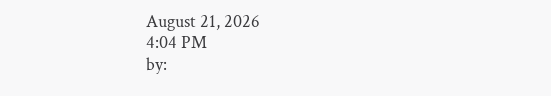August 21, 2026
4:04 PM
by: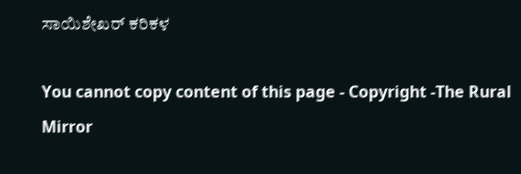ಸಾಯಿಶೇಖರ್ ಕರಿಕಳ

You cannot copy content of this page - Copyright -The Rural Mirror